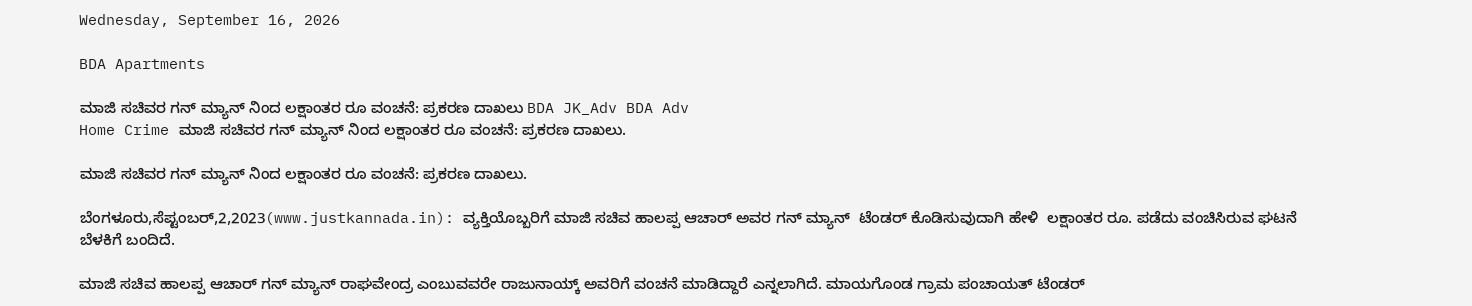Wednesday, September 16, 2026

BDA Apartments

ಮಾಜಿ ಸಚಿವರ ಗನ್ ಮ್ಯಾನ್ ನಿಂದ ಲಕ್ಷಾಂತರ ರೂ ವಂಚನೆ: ಪ್ರಕರಣ ದಾಖಲು BDA JK_Adv BDA Adv
Home Crime ಮಾಜಿ ಸಚಿವರ ಗನ್ ಮ್ಯಾನ್ ನಿಂದ ಲಕ್ಷಾಂತರ ರೂ ವಂಚನೆ: ಪ್ರಕರಣ ದಾಖಲು.

ಮಾಜಿ ಸಚಿವರ ಗನ್ ಮ್ಯಾನ್ ನಿಂದ ಲಕ್ಷಾಂತರ ರೂ ವಂಚನೆ: ಪ್ರಕರಣ ದಾಖಲು.

ಬೆಂಗಳೂರು,ಸೆಪ್ಟಂಬರ್,2,2023(www.justkannada.in): ವ್ಯಕ್ತಿಯೊಬ್ಬರಿಗೆ ಮಾಜಿ ಸಚಿವ ಹಾಲಪ್ಪ ಆಚಾರ್ ಅವರ ಗನ್ ಮ್ಯಾನ್  ಟೆಂಡರ್ ಕೊಡಿಸುವುದಾಗಿ ಹೇಳಿ  ಲಕ್ಷಾಂತರ ರೂ. ಪಡೆದು ವಂಚಿಸಿರುವ ಘಟನೆ ಬೆಳಕಿಗೆ ಬಂದಿದೆ.

ಮಾಜಿ ಸಚಿವ ಹಾಲಪ್ಪ ಆಚಾರ್ ಗನ್ ಮ್ಯಾನ್ ರಾಘವೇಂದ್ರ ಎಂಬುವವರೇ ರಾಜುನಾಯ್ಕ್ ಅವರಿಗೆ ವಂಚನೆ ಮಾಡಿದ್ದಾರೆ ಎನ್ನಲಾಗಿದೆ. ಮಾಯಗೊಂಡ ಗ್ರಾಮ ಪಂಚಾಯತ್ ಟೆಂಡರ್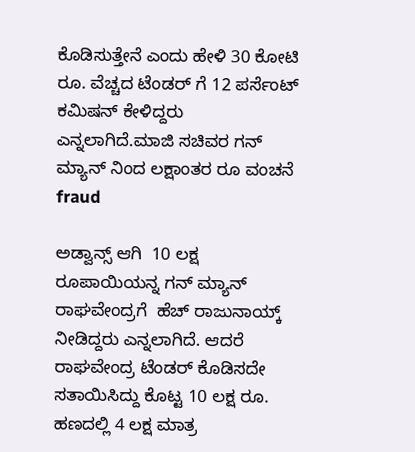ಕೊಡಿಸುತ್ತೇನೆ ಎಂದು ಹೇಳಿ 30 ಕೋಟಿ ರೂ. ವೆಚ್ಚದ ಟೆಂಡರ್ ಗೆ 12 ಪರ್ಸೆಂಟ್ ಕಮಿಷನ್ ಕೇಳಿದ್ದರು ಎನ್ನಲಾಗಿದೆ.ಮಾಜಿ ಸಚಿವರ ಗನ್ ಮ್ಯಾನ್ ನಿಂದ ಲಕ್ಷಾಂತರ ರೂ ವಂಚನೆ fraud

ಅಡ್ವಾನ್ಸ್ ಆಗಿ  10 ಲಕ್ಷ ರೂಪಾಯಿಯನ್ನ ಗನ್ ಮ್ಯಾನ್ ರಾಘವೇಂದ್ರಗೆ  ಹೆಚ್ ರಾಜುನಾಯ್ಕ್ ನೀಡಿದ್ದರು ಎನ್ನಲಾಗಿದೆ. ಆದರೆ ರಾಘವೇಂದ್ರ ಟೆಂಡರ್ ಕೊಡಿಸದೇ ಸತಾಯಿಸಿದ್ದು ಕೊಟ್ಟ 10 ಲಕ್ಷ ರೂ. ಹಣದಲ್ಲಿ 4 ಲಕ್ಷ ಮಾತ್ರ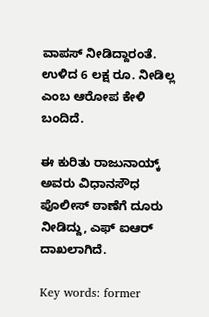ವಾಪಸ್ ನೀಡಿದ್ದಾರಂತೆ. ಉಳಿದ 6 ಲಕ್ಷ ರೂ. ನೀಡಿಲ್ಲ ಎಂಬ ಆರೋಪ ಕೇಳಿ ಬಂದಿದೆ.

ಈ ಕುರಿತು ರಾಜುನಾಯ್ಕ್ ಅವರು ವಿಧಾನಸೌಧ ಪೊಲೀಸ್ ಠಾಣೆಗೆ ದೂರು ನೀಡಿದ್ದು, ಎಫ್ ಐಆರ್ ದಾಖಲಾಗಿದೆ.

Key words: former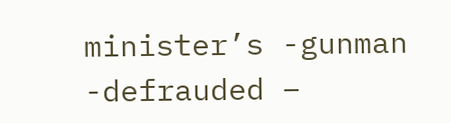minister’s -gunman -defrauded –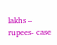lakhs – rupees- case